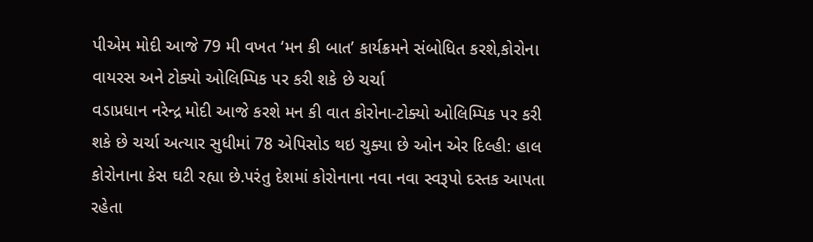પીએમ મોદી આજે 79 મી વખત ‘મન કી બાત’ કાર્યક્રમને સંબોધિત કરશે,કોરોના વાયરસ અને ટોક્યો ઓલિમ્પિક પર કરી શકે છે ચર્ચા
વડાપ્રધાન નરેન્દ્ર મોદી આજે કરશે મન કી વાત કોરોના-ટોક્યો ઓલિમ્પિક પર કરી શકે છે ચર્ચા અત્યાર સુધીમાં 78 એપિસોડ થઇ ચુક્યા છે ઓન એર દિલ્હી: હાલ કોરોનાના કેસ ઘટી રહ્યા છે.પરંતુ દેશમાં કોરોનાના નવા નવા સ્વરૂપો દસ્તક આપતા રહેતા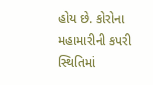હોય છે. કોરોના મહામારીની કપરી સ્થિતિમાં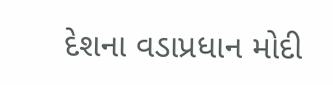દેશના વડાપ્રધાન મોદી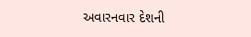અવારનવાર દેશની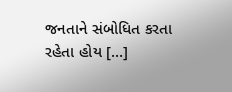જનતાને સંબોધિત કરતા રહેતા હોય […]